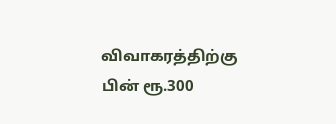விவாகரத்திற்கு பின் ரூ.300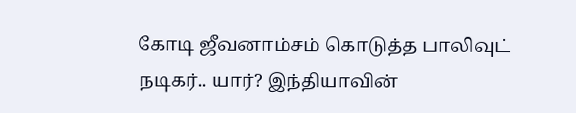கோடி ஜீவனாம்சம் கொடுத்த பாலிவுட் நடிகர்.. யார்? இந்தியாவின்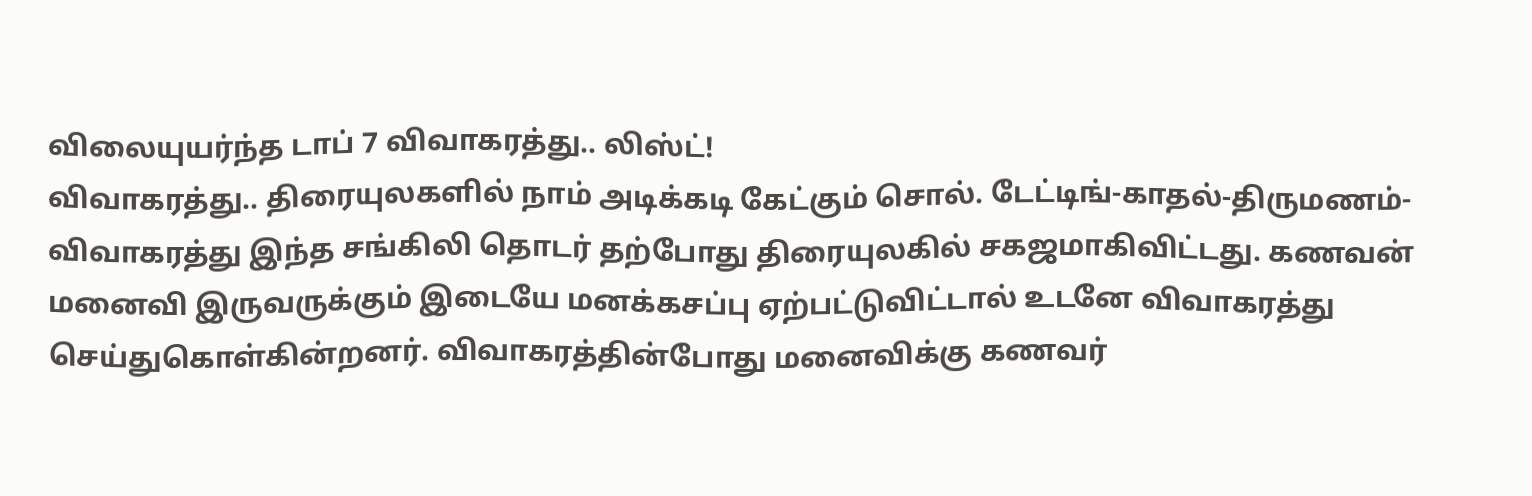விலையுயர்ந்த டாப் 7 விவாகரத்து.. லிஸ்ட்!
விவாகரத்து.. திரையுலகளில் நாம் அடிக்கடி கேட்கும் சொல். டேட்டிங்-காதல்-திருமணம்-விவாகரத்து இந்த சங்கிலி தொடர் தற்போது திரையுலகில் சகஜமாகிவிட்டது. கணவன் மனைவி இருவருக்கும் இடையே மனக்கசப்பு ஏற்பட்டுவிட்டால் உடனே விவாகரத்து செய்துகொள்கின்றனர். விவாகரத்தின்போது மனைவிக்கு கணவர்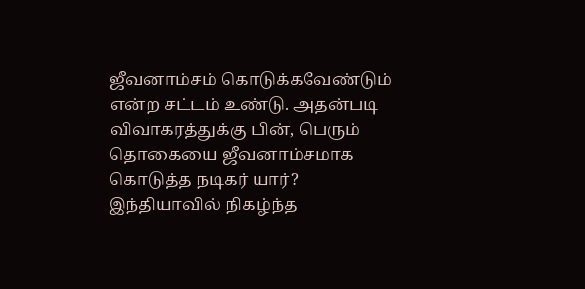ஜீவனாம்சம் கொடுக்கவேண்டும் என்ற சட்டம் உண்டு. அதன்படி விவாகரத்துக்கு பின், பெரும் தொகையை ஜீவனாம்சமாக கொடுத்த நடிகர் யார்? இந்தியாவில் நிகழ்ந்த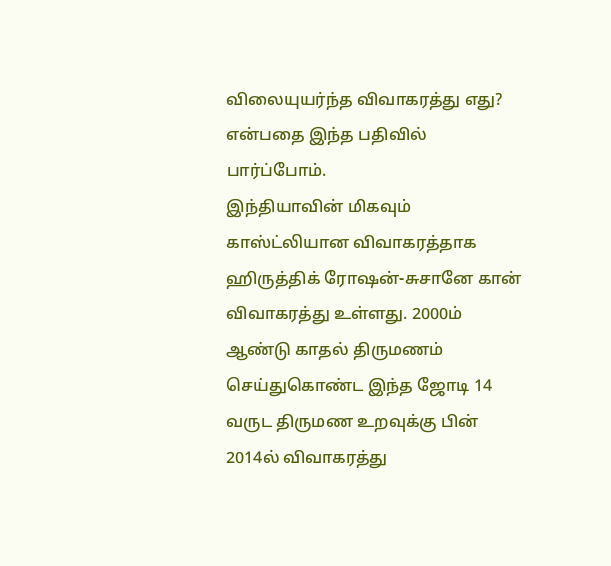விலையுயர்ந்த விவாகரத்து எது? என்பதை இந்த பதிவில் பார்ப்போம்.
இந்தியாவின் மிகவும் காஸ்ட்லியான விவாகரத்தாக ஹிருத்திக் ரோஷன்-சுசானே கான் விவாகரத்து உள்ளது. 2000ம் ஆண்டு காதல் திருமணம் செய்துகொண்ட இந்த ஜோடி 14 வருட திருமண உறவுக்கு பின் 2014ல் விவாகரத்து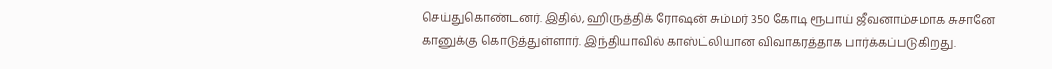செய்துகொண்டனர். இதில், ஹிருத்திக் ரோஷன் சும்மர் 350 கோடி ரூபாய் ஜீவனாம்சமாக சுசானே கானுக்கு கொடுத்துள்ளார். இந்தியாவில் காஸ்ட்லியான விவாகரத்தாக பார்க்கப்படுகிறது.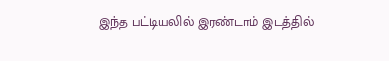இந்த பட்டியலில் இரண்டாம் இடத்தில்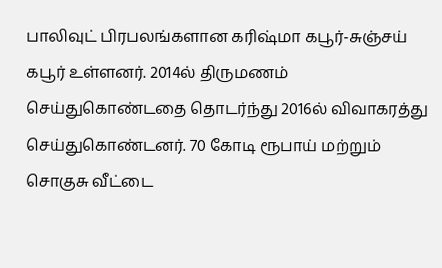பாலிவுட் பிரபலங்களான கரிஷ்மா கபூர்-சுஞ்சய் கபூர் உள்ளனர். 2014ல் திருமணம் செய்துகொண்டதை தொடர்ந்து 2016ல் விவாகரத்து செய்துகொண்டனர். 70 கோடி ரூபாய் மற்றும் சொகுசு வீட்டை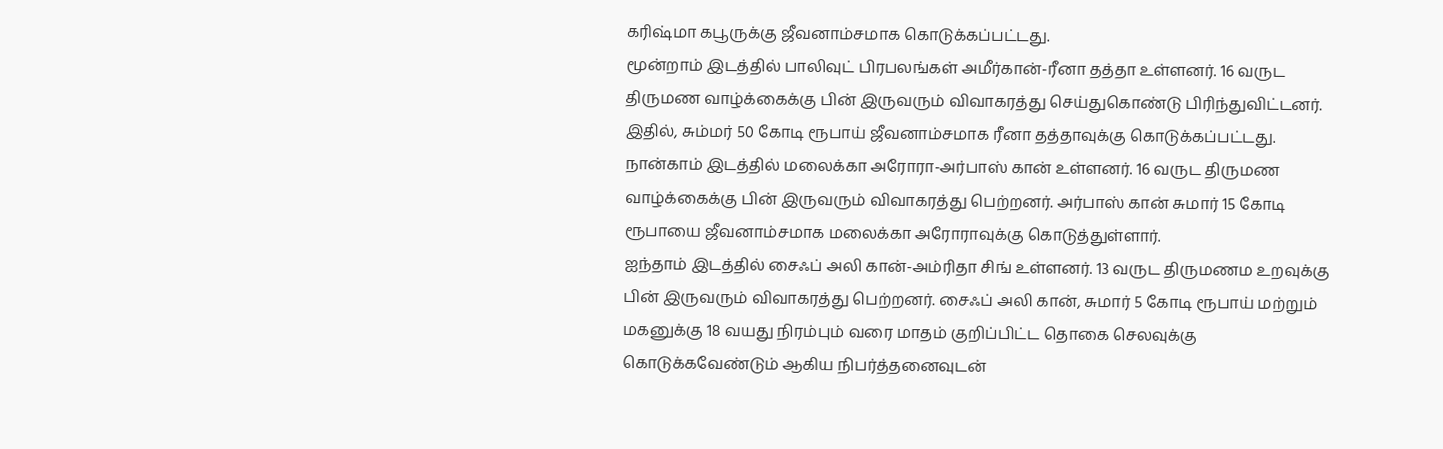கரிஷ்மா கபூருக்கு ஜீவனாம்சமாக கொடுக்கப்பட்டது.
மூன்றாம் இடத்தில் பாலிவுட் பிரபலங்கள் அமீர்கான்-ரீனா தத்தா உள்ளனர். 16 வருட திருமண வாழ்க்கைக்கு பின் இருவரும் விவாகரத்து செய்துகொண்டு பிரிந்துவிட்டனர். இதில், சும்மர் 50 கோடி ரூபாய் ஜீவனாம்சமாக ரீனா தத்தாவுக்கு கொடுக்கப்பட்டது.
நான்காம் இடத்தில் மலைக்கா அரோரா-அர்பாஸ் கான் உள்ளனர். 16 வருட திருமண வாழ்க்கைக்கு பின் இருவரும் விவாகரத்து பெற்றனர். அர்பாஸ் கான் சுமார் 15 கோடி ரூபாயை ஜீவனாம்சமாக மலைக்கா அரோராவுக்கு கொடுத்துள்ளார்.
ஐந்தாம் இடத்தில் சைஃப் அலி கான்-அம்ரிதா சிங் உள்ளனர். 13 வருட திருமணம உறவுக்கு பின் இருவரும் விவாகரத்து பெற்றனர். சைஃப் அலி கான், சுமார் 5 கோடி ரூபாய் மற்றும் மகனுக்கு 18 வயது நிரம்பும் வரை மாதம் குறிப்பிட்ட தொகை செலவுக்கு கொடுக்கவேண்டும் ஆகிய நிபர்த்தனைவுடன்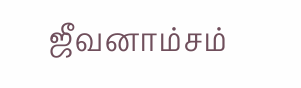ஜீவனாம்சம்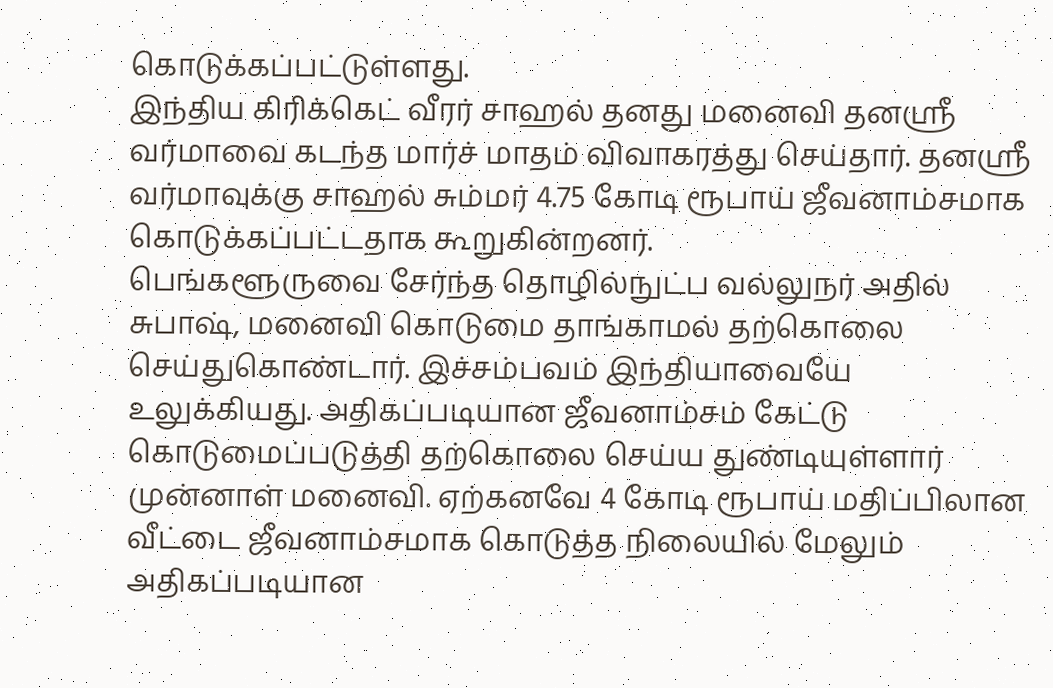கொடுக்கப்பட்டுள்ளது.
இந்திய கிரிக்கெட் வீரர் சாஹல் தனது மனைவி தனஸ்ரீ வர்மாவை கடந்த மார்ச் மாதம் விவாகரத்து செய்தார். தனஸ்ரீ வர்மாவுக்கு சாஹல் சும்மர் 4.75 கோடி ரூபாய் ஜீவனாம்சமாக கொடுக்கப்பட்டதாக கூறுகின்றனர்.
பெங்களூருவை சேர்ந்த தொழில்நுட்ப வல்லுநர் அதில் சுபாஷ், மனைவி கொடுமை தாங்காமல் தற்கொலை செய்துகொண்டார். இச்சம்பவம் இந்தியாவையே உலுக்கியது. அதிகப்படியான ஜீவனாம்சம் கேட்டு கொடுமைப்படுத்தி தற்கொலை செய்ய துண்டியுள்ளார் முன்னாள் மனைவி. ஏற்கனவே 4 கோடி ரூபாய் மதிப்பிலான வீட்டை ஜீவனாம்சமாக கொடுத்த நிலையில் மேலும் அதிகப்படியான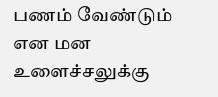பணம் வேண்டும் என மன உளைச்சலுக்கு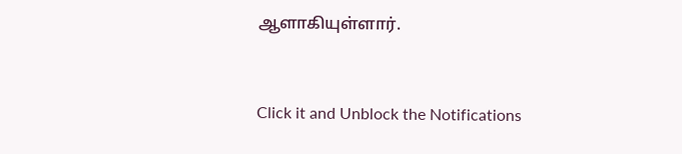ஆளாகியுள்ளார்.


Click it and Unblock the Notifications